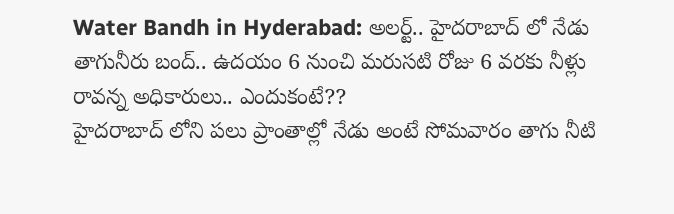Water Bandh in Hyderabad: అలర్ట్.. హైదరాబాద్ లో నేడు తాగునీరు బంద్.. ఉదయం 6 నుంచి మరుసటి రోజు 6 వరకు నీళ్లు రావన్న అధికారులు.. ఎందుకంటే??
హైదరాబాద్ లోని పలు ప్రాంతాల్లో నేడు అంటే సోమవారం తాగు నీటి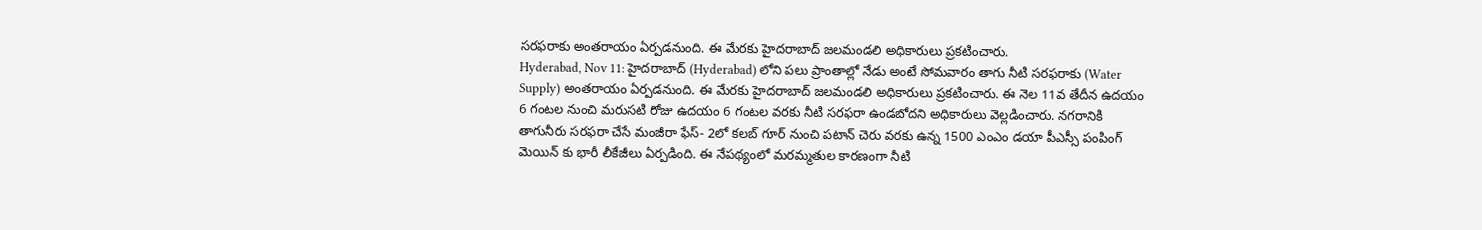సరఫరాకు అంతరాయం ఏర్పడనుంది. ఈ మేరకు హైదరాబాద్ జలమండలి అధికారులు ప్రకటించారు.
Hyderabad, Nov 11: హైదరాబాద్ (Hyderabad) లోని పలు ప్రాంతాల్లో నేడు అంటే సోమవారం తాగు నీటి సరఫరాకు (Water Supply) అంతరాయం ఏర్పడనుంది. ఈ మేరకు హైదరాబాద్ జలమండలి అధికారులు ప్రకటించారు. ఈ నెల 11వ తేదీన ఉదయం 6 గంటల నుంచి మరుసటి రోజు ఉదయం 6 గంటల వరకు నీటి సరఫరా ఉండబోదని అధికారులు వెల్లడించారు. నగరానికి తాగునీరు సరఫరా చేసే మంజీరా ఫేస్- 2లో కలబ్ గూర్ నుంచి పటాన్ చెరు వరకు ఉన్న 1500 ఎంఎం డయా పీఎస్సీ పంపింగ్ మెయిన్ కు భారీ లీకేజీలు ఏర్పడింది. ఈ నేపథ్యంలో మరమ్మతుల కారణంగా నీటి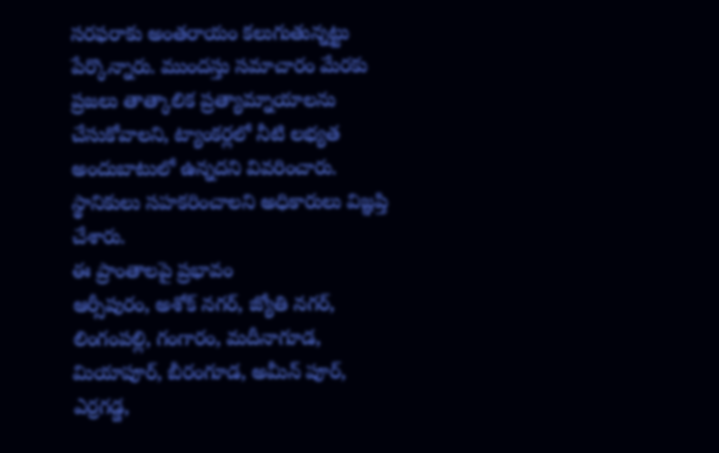సరఫరాకు అంతరాయం కలుగుతున్నట్టు పేర్కొన్నారు. ముందస్తు సమాచారం మేరకు ప్రజలు తాత్కాలిక ప్రత్యామ్నాయాలను చేసుకోవాలని, ట్యాంకర్లలో నీటి లభ్యత అందుబాటులో ఉన్నదని వివరించారు. స్థానికులు సహకరించాలని అధికారులు విజ్ఞప్తి చేశారు.
ఈ ప్రాంతాలపై ప్రభావం
ఆర్సీపురం, అశోక్ నగర్, జ్యోతి నగర్, లింగంపల్లి, గంగారం, మదీనాగూడ, మియాపూర్, బీరంగూడ, అమీన్ పూర్, ఎర్రగడ్డ,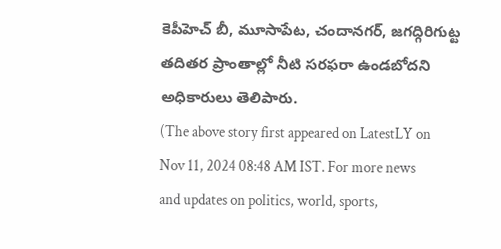కెపీహెచ్ బీ, మూసాపేట, చందానగర్, జగద్గిరిగుట్ట తదితర ప్రాంతాల్లో నీటి సరఫరా ఉండబోదని అధికారులు తెలిపారు.
(The above story first appeared on LatestLY on Nov 11, 2024 08:48 AM IST. For more news and updates on politics, world, sports,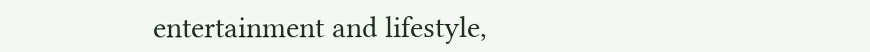entertainment and lifestyle,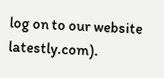log on to our website latestly.com).